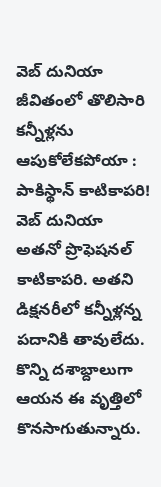వెబ్ దునియా
జీవితంలో తొలిసారి కన్నీళ్లను ఆపుకోలేకపోయా : పాకిస్థాన్ కాటికాపరి!
వెబ్ దునియా
అతనో ప్రొఫెషనల్ కాటికాపరి. అతని డిక్షనరీలో కన్నీళ్లన్న పదానికి తావులేదు. కొన్ని దశాబ్దాలుగా ఆయన ఈ వృత్తిలో కొనసాగుతున్నారు.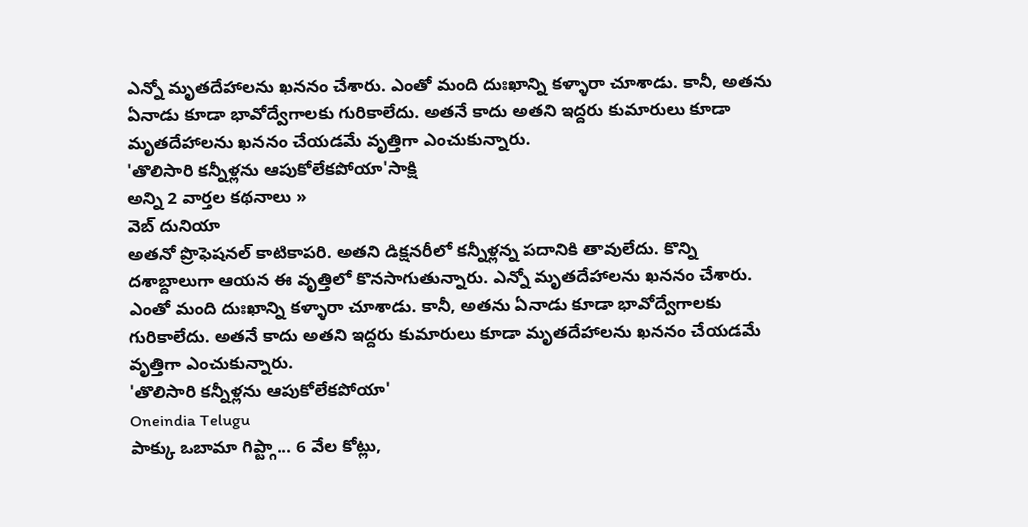ఎన్నో మృతదేహాలను ఖననం చేశారు. ఎంతో మంది దుఃఖాన్ని కళ్ళారా చూశాడు. కానీ, అతను ఏనాడు కూడా భావోద్వేగాలకు గురికాలేదు. అతనే కాదు అతని ఇద్దరు కుమారులు కూడా మృతదేహాలను ఖననం చేయడమే వృత్తిగా ఎంచుకున్నారు.
'తొలిసారి కన్నీళ్లను ఆపుకోలేకపోయా'సాక్షి
అన్ని 2 వార్తల కథనాలు »
వెబ్ దునియా
అతనో ప్రొఫెషనల్ కాటికాపరి. అతని డిక్షనరీలో కన్నీళ్లన్న పదానికి తావులేదు. కొన్ని దశాబ్దాలుగా ఆయన ఈ వృత్తిలో కొనసాగుతున్నారు. ఎన్నో మృతదేహాలను ఖననం చేశారు. ఎంతో మంది దుఃఖాన్ని కళ్ళారా చూశాడు. కానీ, అతను ఏనాడు కూడా భావోద్వేగాలకు గురికాలేదు. అతనే కాదు అతని ఇద్దరు కుమారులు కూడా మృతదేహాలను ఖననం చేయడమే వృత్తిగా ఎంచుకున్నారు.
'తొలిసారి కన్నీళ్లను ఆపుకోలేకపోయా'
Oneindia Telugu
పాక్కు ఒబామా గిప్ట్గా... 6 వేల కోట్లు,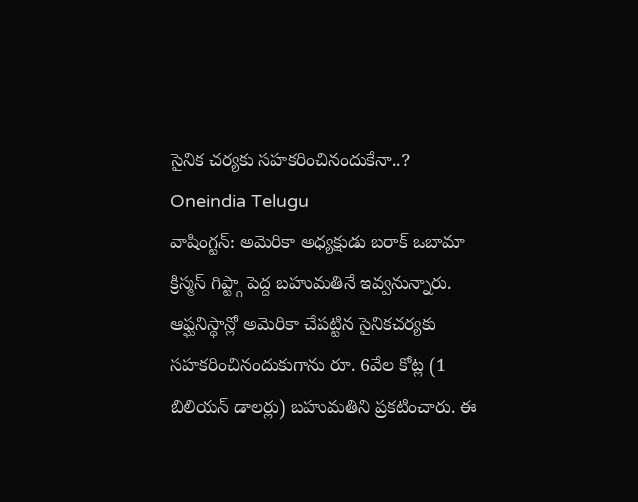సైనిక చర్యకు సహకరించినందుకేనా..?
Oneindia Telugu
వాషింగ్టన్: అమెరికా అధ్యక్షుడు బరాక్ ఒబామా క్రిస్మస్ గిప్ట్గా పెద్ద బహుమతినే ఇవ్వనున్నారు. ఆఫ్ఘనిస్థాన్లో అమెరికా చేపట్టిన సైనికచర్యకు సహకరించినందుకుగాను రూ. 6వేల కోట్ల (1 బిలియన్ డాలర్లు) బహుమతిని ప్రకటించారు. ఈ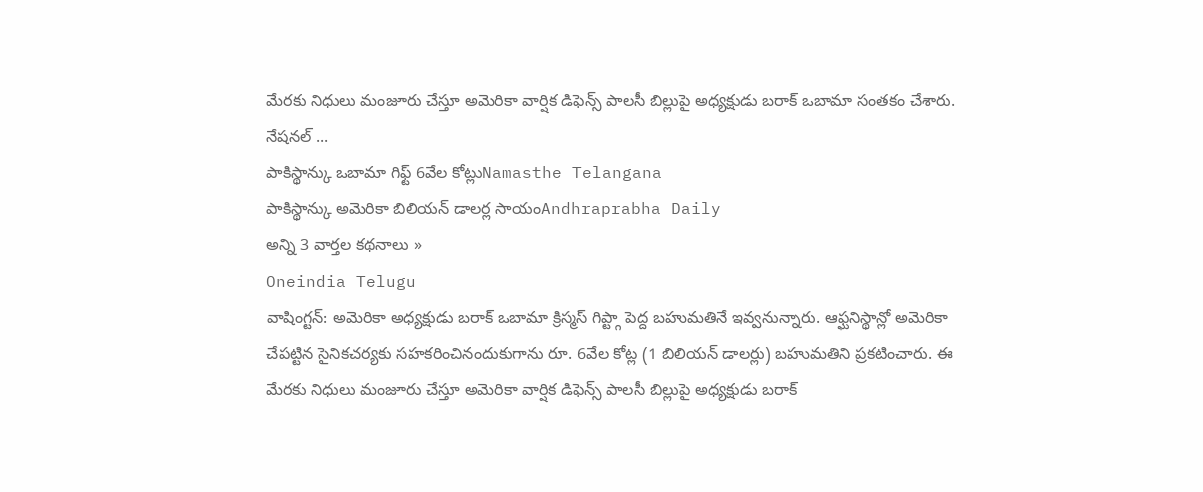మేరకు నిధులు మంజూరు చేస్తూ అమెరికా వార్షిక డిఫెన్స్ పాలసీ బిల్లుపై అధ్యక్షుడు బరాక్ ఒబామా సంతకం చేశారు. నేషనల్ ...
పాకిస్థాన్కు ఒబామా గిఫ్ట్ 6వేల కోట్లుNamasthe Telangana
పాకిస్థాన్కు అమెరికా బిలియన్ డాలర్ల సాయంAndhraprabha Daily
అన్ని 3 వార్తల కథనాలు »
Oneindia Telugu
వాషింగ్టన్: అమెరికా అధ్యక్షుడు బరాక్ ఒబామా క్రిస్మస్ గిప్ట్గా పెద్ద బహుమతినే ఇవ్వనున్నారు. ఆఫ్ఘనిస్థాన్లో అమెరికా చేపట్టిన సైనికచర్యకు సహకరించినందుకుగాను రూ. 6వేల కోట్ల (1 బిలియన్ డాలర్లు) బహుమతిని ప్రకటించారు. ఈ మేరకు నిధులు మంజూరు చేస్తూ అమెరికా వార్షిక డిఫెన్స్ పాలసీ బిల్లుపై అధ్యక్షుడు బరాక్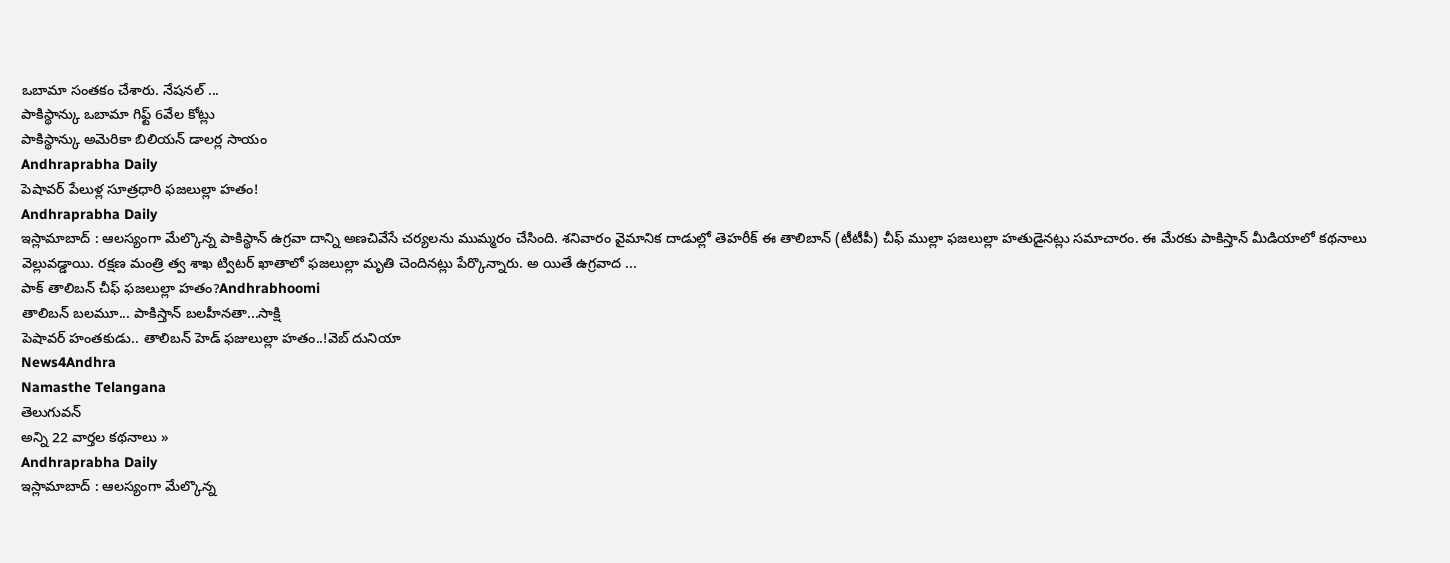ఒబామా సంతకం చేశారు. నేషనల్ ...
పాకిస్థాన్కు ఒబామా గిఫ్ట్ 6వేల కోట్లు
పాకిస్థాన్కు అమెరికా బిలియన్ డాలర్ల సాయం
Andhraprabha Daily
పెషావర్ పేలుళ్ల సూత్రధారి ఫజలుల్లా హతం!
Andhraprabha Daily
ఇస్లామాబాద్ : ఆలస్యంగా మేల్కొన్న పాకిస్థాన్ ఉగ్రవా దాన్ని అణచివేసే చర్యలను ముమ్మరం చేసింది. శనివారం వైమానిక దాడుల్లో తెహరీక్ ఈ తాలిబాన్ (టీటీపీ) చీఫ్ ముల్లా ఫజలుల్లా హతుడైనట్లు సమాచారం. ఈ మేరకు పాకిస్తాన్ మీడియాలో కథనాలు వెల్లువడ్డాయి. రక్షణ మంత్రి త్వ శాఖ ట్విటర్ ఖాతాలో ఫజలుల్లా మృతి చెందినట్లు పేర్కొన్నారు. అ యితే ఉగ్రవాద ...
పాక్ తాలిబన్ చీఫ్ ఫజలుల్లా హతం?Andhrabhoomi
తాలిబన్ బలమూ... పాకిస్తాన్ బలహీనతా...సాక్షి
పెషావర్ హంతకుడు.. తాలిబన్ హెడ్ ఫజులుల్లా హతం..!వెబ్ దునియా
News4Andhra
Namasthe Telangana
తెలుగువన్
అన్ని 22 వార్తల కథనాలు »
Andhraprabha Daily
ఇస్లామాబాద్ : ఆలస్యంగా మేల్కొన్న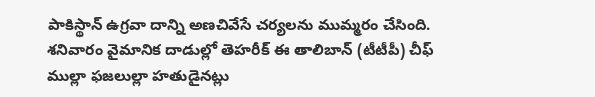పాకిస్థాన్ ఉగ్రవా దాన్ని అణచివేసే చర్యలను ముమ్మరం చేసింది. శనివారం వైమానిక దాడుల్లో తెహరీక్ ఈ తాలిబాన్ (టీటీపీ) చీఫ్ ముల్లా ఫజలుల్లా హతుడైనట్లు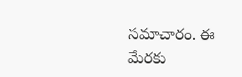సమాచారం. ఈ మేరకు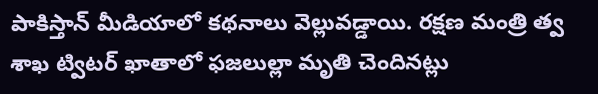పాకిస్తాన్ మీడియాలో కథనాలు వెల్లువడ్డాయి. రక్షణ మంత్రి త్వ శాఖ ట్విటర్ ఖాతాలో ఫజలుల్లా మృతి చెందినట్లు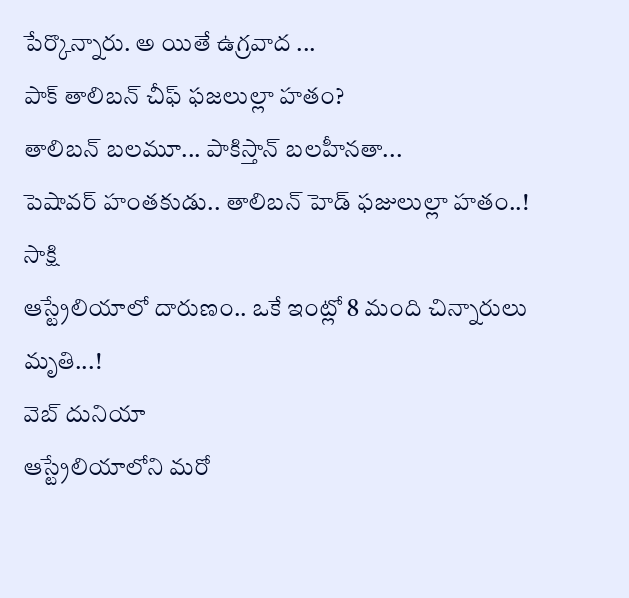పేర్కొన్నారు. అ యితే ఉగ్రవాద ...
పాక్ తాలిబన్ చీఫ్ ఫజలుల్లా హతం?
తాలిబన్ బలమూ... పాకిస్తాన్ బలహీనతా...
పెషావర్ హంతకుడు.. తాలిబన్ హెడ్ ఫజులుల్లా హతం..!
సాక్షి
ఆస్ట్రేలియాలో దారుణం.. ఒకే ఇంట్లో 8 మంది చిన్నారులు మృతి...!
వెబ్ దునియా
ఆస్ట్రేలియాలోని మరో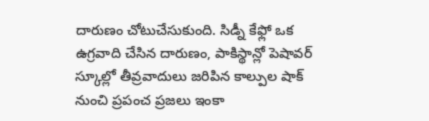దారుణం చోటుచేసుకుంది. సిడ్నీ కేఫ్లో ఒక ఉగ్రవాది చేసిన దారుణం, పాకిస్థాన్లో పెషావర్ స్కూల్లో తీవ్రవాదులు జరిపిన కాల్పుల షాక్ నుంచి ప్రపంచ ప్రజలు ఇంకా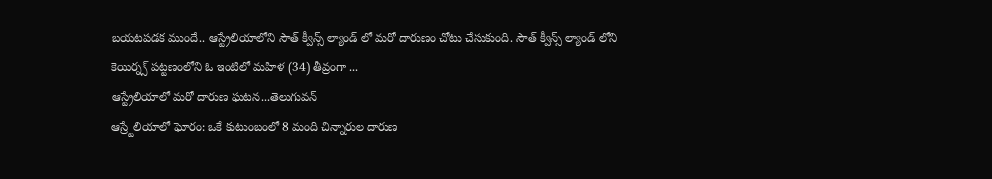బయటపడక ముందే.. ఆస్ట్రేలియాలోని సౌత్ క్వీన్స్ ల్యాండ్ లో మరో దారుణం చోటు చేసుకుంది. సౌత్ క్వీన్స్ ల్యాండ్ లోని కెయిర్న్స్ పట్టణంలోని ఓ ఇంటిలో మహిళ (34) తీవ్రంగా ...
ఆస్ట్రేలియాలో మరో దారుణ ఘటన...తెలుగువన్
ఆస్ర్టేలియాలో ఘోరం: ఒకే కుటుంబంలో 8 మంది చిన్నారుల దారుణ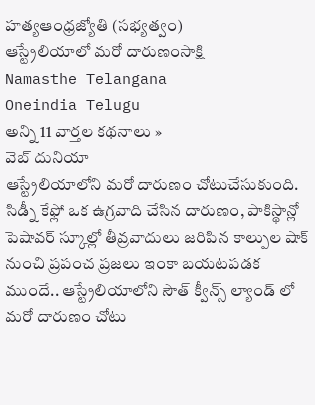హత్యఆంధ్రజ్యోతి (సభ్యత్వం)
ఆస్ట్రేలియాలో మరో దారుణంసాక్షి
Namasthe Telangana
Oneindia Telugu
అన్ని 11 వార్తల కథనాలు »
వెబ్ దునియా
ఆస్ట్రేలియాలోని మరో దారుణం చోటుచేసుకుంది. సిడ్నీ కేఫ్లో ఒక ఉగ్రవాది చేసిన దారుణం, పాకిస్థాన్లో పెషావర్ స్కూల్లో తీవ్రవాదులు జరిపిన కాల్పుల షాక్ నుంచి ప్రపంచ ప్రజలు ఇంకా బయటపడక ముందే.. ఆస్ట్రేలియాలోని సౌత్ క్వీన్స్ ల్యాండ్ లో మరో దారుణం చోటు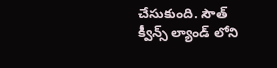చేసుకుంది. సౌత్ క్వీన్స్ ల్యాండ్ లోని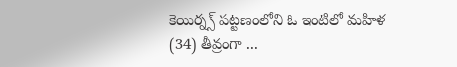కెయిర్న్స్ పట్టణంలోని ఓ ఇంటిలో మహిళ (34) తీవ్రంగా ...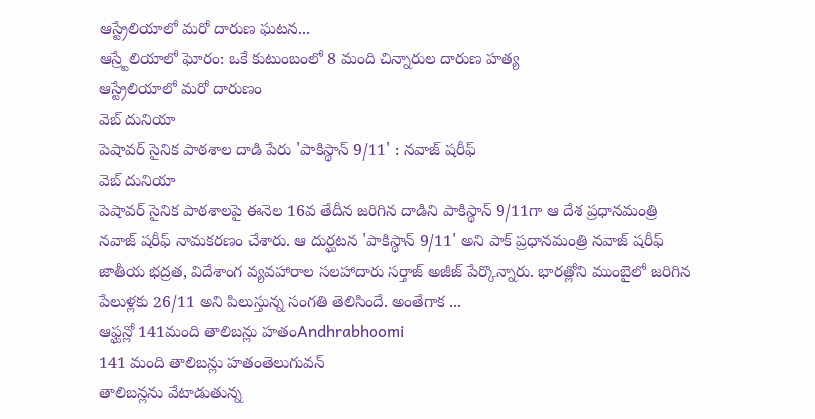ఆస్ట్రేలియాలో మరో దారుణ ఘటన...
ఆస్ర్టేలియాలో ఘోరం: ఒకే కుటుంబంలో 8 మంది చిన్నారుల దారుణ హత్య
ఆస్ట్రేలియాలో మరో దారుణం
వెబ్ దునియా
పెషావర్ సైనిక పాఠశాల దాడి పేరు 'పాకిస్థాన్ 9/11' : నవాజ్ షరీఫ్
వెబ్ దునియా
పెషావర్ సైనిక పాఠశాలపై ఈనెల 16వ తేదీన జరిగిన దాడిని పాకిస్థాన్ 9/11గా ఆ దేశ ప్రధానమంత్రి నవాజ్ షరీఫ్ నామకరణం చేశారు. ఆ దుర్ఘటన 'పాకిస్థాన్ 9/11' అని పాక్ ప్రధానమంత్రి నవాజ్ షరీఫ్ జాతీయ భద్రత, విదేశాంగ వ్యవహారాల సలహాదారు సర్తాజ్ అజీజ్ పేర్కొన్నారు. భారత్లోని ముంబైలో జరిగిన పేలుళ్లకు 26/11 అని పిలుస్తున్న సంగతి తెలిసిందే. అంతేగాక ...
ఆఫ్ఘన్లో 141మంది తాలిబన్లు హతంAndhrabhoomi
141 మంది తాలిబన్లు హతంతెలుగువన్
తాలిబన్లను వేటాడుతున్న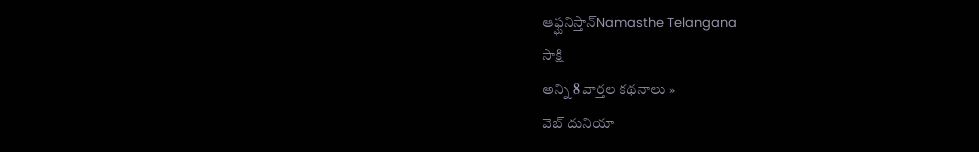ఆఫ్ఘనిస్తాన్Namasthe Telangana
సాక్షి
అన్ని 8 వార్తల కథనాలు »
వెబ్ దునియా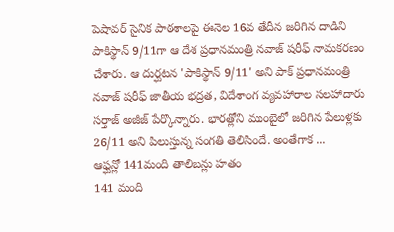పెషావర్ సైనిక పాఠశాలపై ఈనెల 16వ తేదీన జరిగిన దాడిని పాకిస్థాన్ 9/11గా ఆ దేశ ప్రధానమంత్రి నవాజ్ షరీఫ్ నామకరణం చేశారు. ఆ దుర్ఘటన 'పాకిస్థాన్ 9/11' అని పాక్ ప్రధానమంత్రి నవాజ్ షరీఫ్ జాతీయ భద్రత, విదేశాంగ వ్యవహారాల సలహాదారు సర్తాజ్ అజీజ్ పేర్కొన్నారు. భారత్లోని ముంబైలో జరిగిన పేలుళ్లకు 26/11 అని పిలుస్తున్న సంగతి తెలిసిందే. అంతేగాక ...
ఆఫ్ఘన్లో 141మంది తాలిబన్లు హతం
141 మంది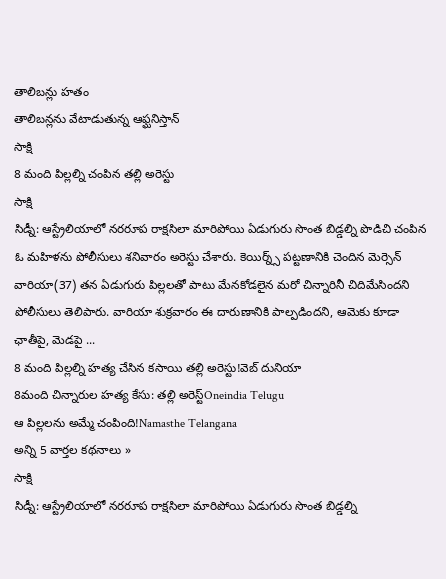తాలిబన్లు హతం
తాలిబన్లను వేటాడుతున్న ఆఫ్ఘనిస్తాన్
సాక్షి
8 మంది పిల్లల్ని చంపిన తల్లి అరెస్టు
సాక్షి
సిడ్నీ: ఆస్ట్రేలియాలో నరరూప రాక్షసిలా మారిపోయి ఏడుగురు సొంత బిడ్డల్ని పొడిచి చంపిన ఓ మహిళను పోలీసులు శనివారం అరెస్టు చేశారు. కెయిర్న్స్ పట్టణానికి చెందిన మెర్సెన్ వారియా(37) తన ఏడుగురు పిల్లలతో పాటు మేనకోడలైన మరో చిన్నారినీ చిదిమేసిందని పోలీసులు తెలిపారు. వారియా శుక్రవారం ఈ దారుణానికి పాల్పడిందని, ఆమెకు కూడా ఛాతీపై, మెడపై ...
8 మంది పిల్లల్ని హత్య చేసిన కసాయి తల్లి అరెస్టు!వెబ్ దునియా
8మంది చిన్నారుల హత్య కేసు: తల్లి అరెస్ట్Oneindia Telugu
ఆ పిల్లలను అమ్మే చంపింది!Namasthe Telangana
అన్ని 5 వార్తల కథనాలు »
సాక్షి
సిడ్నీ: ఆస్ట్రేలియాలో నరరూప రాక్షసిలా మారిపోయి ఏడుగురు సొంత బిడ్డల్ని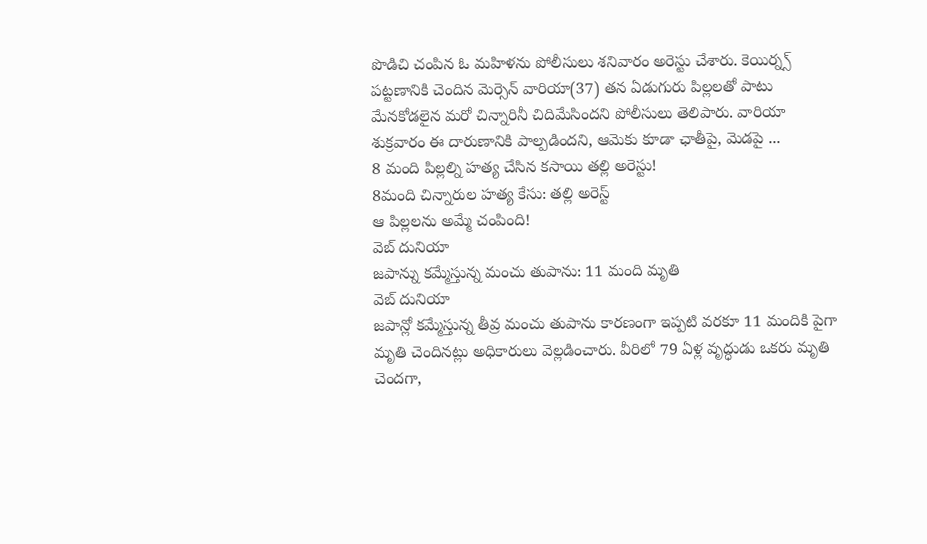పొడిచి చంపిన ఓ మహిళను పోలీసులు శనివారం అరెస్టు చేశారు. కెయిర్న్స్ పట్టణానికి చెందిన మెర్సెన్ వారియా(37) తన ఏడుగురు పిల్లలతో పాటు మేనకోడలైన మరో చిన్నారినీ చిదిమేసిందని పోలీసులు తెలిపారు. వారియా శుక్రవారం ఈ దారుణానికి పాల్పడిందని, ఆమెకు కూడా ఛాతీపై, మెడపై ...
8 మంది పిల్లల్ని హత్య చేసిన కసాయి తల్లి అరెస్టు!
8మంది చిన్నారుల హత్య కేసు: తల్లి అరెస్ట్
ఆ పిల్లలను అమ్మే చంపింది!
వెబ్ దునియా
జపాన్ను కమ్మేస్తున్న మంచు తుపాను: 11 మంది మృతి
వెబ్ దునియా
జపాన్లో కమ్మేస్తున్న తీవ్ర మంచు తుపాను కారణంగా ఇప్పటి వరకూ 11 మందికి పైగా మృతి చెందినట్లు అధికారులు వెల్లడించారు. వీరిలో 79 ఏళ్ల వృద్ధుడు ఒకరు మృతి చెందగా,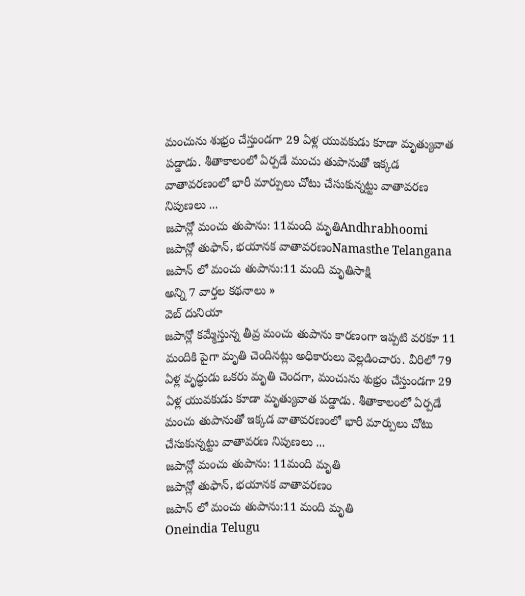మంచును శుభ్రం చేస్తుండగా 29 ఏళ్ల యువకుడు కూడా మృత్యువాత పడ్డాడు. శీతాకాలంలో ఏర్పడే మంచు తుపానుతో ఇక్కడ వాతావరణంలో భారీ మార్పులు చోటు చేసుకున్నట్టు వాతావరణ నిపుణలు ...
జపాన్లో మంచు తుపాను: 11మంది మృతిAndhrabhoomi
జపాన్లో తుఫాన్, భయానక వాతావరణంNamasthe Telangana
జపాన్ లో మంచు తుపాను:11 మంది మృతిసాక్షి
అన్ని 7 వార్తల కథనాలు »
వెబ్ దునియా
జపాన్లో కమ్మేస్తున్న తీవ్ర మంచు తుపాను కారణంగా ఇప్పటి వరకూ 11 మందికి పైగా మృతి చెందినట్లు అధికారులు వెల్లడించారు. వీరిలో 79 ఏళ్ల వృద్ధుడు ఒకరు మృతి చెందగా, మంచును శుభ్రం చేస్తుండగా 29 ఏళ్ల యువకుడు కూడా మృత్యువాత పడ్డాడు. శీతాకాలంలో ఏర్పడే మంచు తుపానుతో ఇక్కడ వాతావరణంలో భారీ మార్పులు చోటు చేసుకున్నట్టు వాతావరణ నిపుణలు ...
జపాన్లో మంచు తుపాను: 11మంది మృతి
జపాన్లో తుఫాన్, భయానక వాతావరణం
జపాన్ లో మంచు తుపాను:11 మంది మృతి
Oneindia Telugu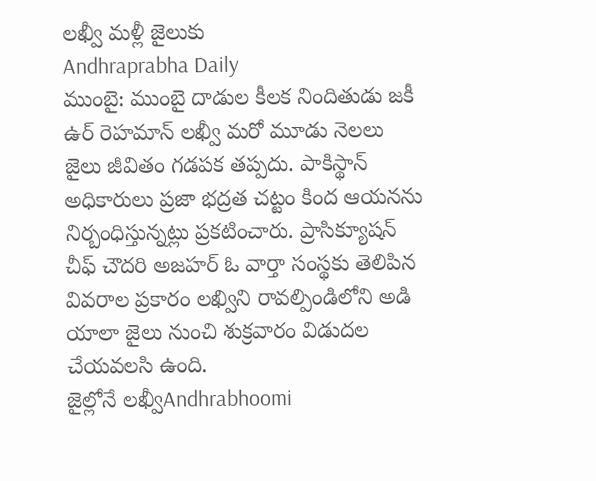లఖ్వీ మళ్లీ జైలుకు
Andhraprabha Daily
ముంబై: ముంబై దాడుల కీలక నిందితుడు జకీ ఉర్ రెహమాన్ లఖ్వీ మరో మూడు నెలలు జైలు జీవితం గడపక తప్పదు. పాకిస్థాన్ అధికారులు ప్రజా భద్రత చట్టం కింద ఆయనను నిర్బంధిస్తున్నట్లు ప్రకటించారు. ప్రాసిక్యూషన్ చీఫ్ చౌదరి అజహర్ ఓ వార్తా సంస్థకు తెలిపిన వివరాల ప్రకారం లఖ్విని రావల్పిండిలోని అడి యాలా జైలు నుంచి శుక్రవారం విడుదల చేయవలసి ఉంది.
జైల్లోనే లఖ్వీAndhrabhoomi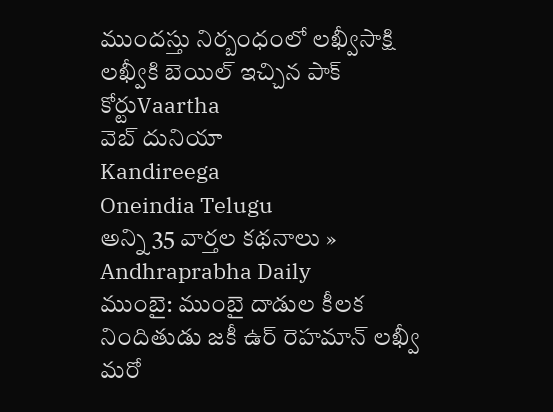ముందస్తు నిర్బంధంలో లఖ్వీసాక్షి
లఖ్వీకి బెయిల్ ఇచ్చిన పాక్ కోర్టుVaartha
వెబ్ దునియా
Kandireega
Oneindia Telugu
అన్ని 35 వార్తల కథనాలు »
Andhraprabha Daily
ముంబై: ముంబై దాడుల కీలక నిందితుడు జకీ ఉర్ రెహమాన్ లఖ్వీ మరో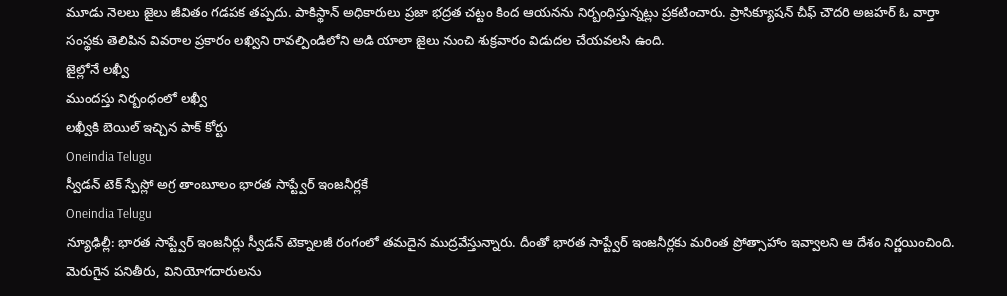మూడు నెలలు జైలు జీవితం గడపక తప్పదు. పాకిస్థాన్ అధికారులు ప్రజా భద్రత చట్టం కింద ఆయనను నిర్బంధిస్తున్నట్లు ప్రకటించారు. ప్రాసిక్యూషన్ చీఫ్ చౌదరి అజహర్ ఓ వార్తా సంస్థకు తెలిపిన వివరాల ప్రకారం లఖ్విని రావల్పిండిలోని అడి యాలా జైలు నుంచి శుక్రవారం విడుదల చేయవలసి ఉంది.
జైల్లోనే లఖ్వీ
ముందస్తు నిర్బంధంలో లఖ్వీ
లఖ్వీకి బెయిల్ ఇచ్చిన పాక్ కోర్టు
Oneindia Telugu
స్వీడన్ టెక్ స్పేస్లో అగ్ర తాంబూలం భారత సాప్ట్వేర్ ఇంజనీర్లకే
Oneindia Telugu
న్యూఢిల్లీ: భారత సాప్ట్వేర్ ఇంజనీర్లు స్వీడన్ టెక్నాలజీ రంగంలో తమదైన ముద్రవేస్తున్నారు. దీంతో భారత సాప్ట్వేర్ ఇంజనీర్లకు మరింత ప్రోత్సాహాం ఇవ్వాలని ఆ దేశం నిర్ణయించింది. మెరుగైన పనితీరు, వినియోగదారులను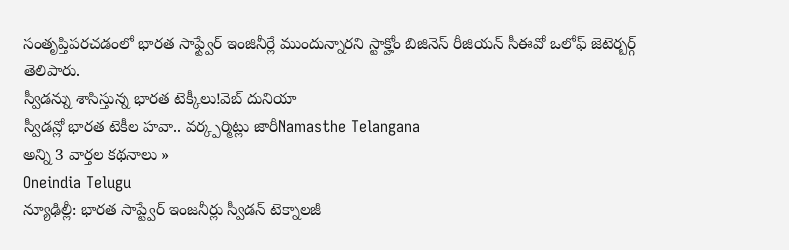సంతృప్తిపరచడంలో భారత సాఫ్ట్వేర్ ఇంజినీర్లే ముందున్నారని స్టాక్హోం బిజినెస్ రీజియన్ సీఈవో ఒలోఫ్ జెటెర్బర్గ్ తెలిపారు.
స్వీడన్ను శాసిస్తున్న భారత టెక్కీలు!వెబ్ దునియా
స్వీడన్లో భారత టెకీల హవా.. వర్క్పర్మిట్లు జారీNamasthe Telangana
అన్ని 3 వార్తల కథనాలు »
Oneindia Telugu
న్యూఢిల్లీ: భారత సాప్ట్వేర్ ఇంజనీర్లు స్వీడన్ టెక్నాలజీ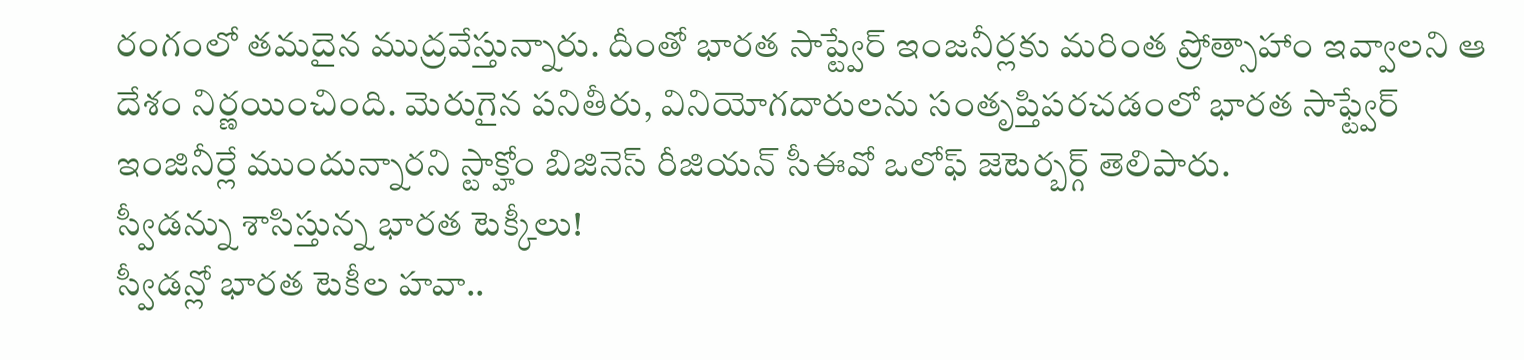రంగంలో తమదైన ముద్రవేస్తున్నారు. దీంతో భారత సాప్ట్వేర్ ఇంజనీర్లకు మరింత ప్రోత్సాహాం ఇవ్వాలని ఆ దేశం నిర్ణయించింది. మెరుగైన పనితీరు, వినియోగదారులను సంతృప్తిపరచడంలో భారత సాఫ్ట్వేర్ ఇంజినీర్లే ముందున్నారని స్టాక్హోం బిజినెస్ రీజియన్ సీఈవో ఒలోఫ్ జెటెర్బర్గ్ తెలిపారు.
స్వీడన్ను శాసిస్తున్న భారత టెక్కీలు!
స్వీడన్లో భారత టెకీల హవా..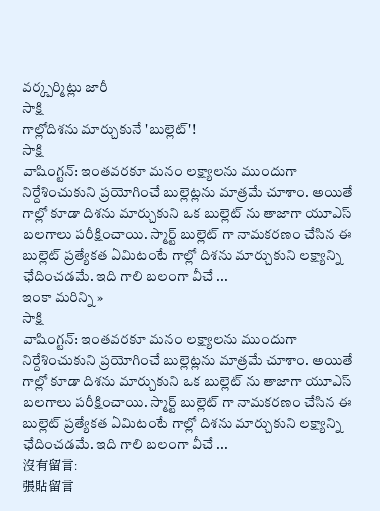వర్క్పర్మిట్లు జారీ
సాక్షి
గాల్లోదిశను మార్చుకునే 'బుల్లెట్'!
సాక్షి
వాషింగ్టన్: ఇంతవరకూ మనం లక్ష్యాలను ముందుగా నిర్దేశించుకుని ప్రయోగించే బుల్లెట్లను మాత్రమే చూశాం. అయితే గాల్లో కూడా దిశను మార్చుకుని ఒక బుల్లెట్ ను తాజాగా యూఎస్ బలగాలు పరీక్షించాయి. స్మార్ట్ బుల్లెట్ గా నామకరణం చేసిన ఈ బుల్లెట్ ప్రత్యేకత ఏమిటంటే గాల్లో దిశను మార్చుకుని లక్ష్యాన్ని ఛేదించడమే. ఇది గాలి బలంగా వీచే ...
ఇంకా మరిన్ని »
సాక్షి
వాషింగ్టన్: ఇంతవరకూ మనం లక్ష్యాలను ముందుగా నిర్దేశించుకుని ప్రయోగించే బుల్లెట్లను మాత్రమే చూశాం. అయితే గాల్లో కూడా దిశను మార్చుకుని ఒక బుల్లెట్ ను తాజాగా యూఎస్ బలగాలు పరీక్షించాయి. స్మార్ట్ బుల్లెట్ గా నామకరణం చేసిన ఈ బుల్లెట్ ప్రత్యేకత ఏమిటంటే గాల్లో దిశను మార్చుకుని లక్ష్యాన్ని ఛేదించడమే. ఇది గాలి బలంగా వీచే ...
沒有留言:
張貼留言